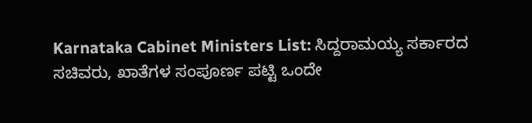Karnataka Cabinet Ministers List: ಸಿದ್ದರಾಮಯ್ಯ ಸರ್ಕಾರದ ಸಚಿವರು, ಖಾತೆಗಳ ಸಂಪೂರ್ಣ ಪಟ್ಟಿ ಒಂದೇ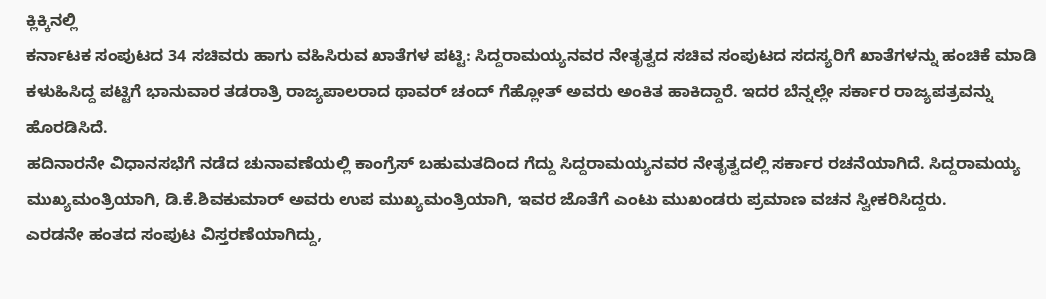ಕ್ಲಿಕ್ಕಿನಲ್ಲಿ
ಕರ್ನಾಟಕ ಸಂಪುಟದ 34 ಸಚಿವರು ಹಾಗು ವಹಿಸಿರುವ ಖಾತೆಗಳ ಪಟ್ಟಿ: ಸಿದ್ದರಾಮಯ್ಯನವರ ನೇತೃತ್ವದ ಸಚಿವ ಸಂಪುಟದ ಸದಸ್ಯರಿಗೆ ಖಾತೆಗಳನ್ನು ಹಂಚಿಕೆ ಮಾಡಿ ಕಳುಹಿಸಿದ್ದ ಪಟ್ಟಿಗೆ ಭಾನುವಾರ ತಡರಾತ್ರಿ ರಾಜ್ಯಪಾಲರಾದ ಥಾವರ್ ಚಂದ್ ಗೆಹ್ಲೋತ್ ಅವರು ಅಂಕಿತ ಹಾಕಿದ್ದಾರೆ. ಇದರ ಬೆನ್ನಲ್ಲೇ ಸರ್ಕಾರ ರಾಜ್ಯಪತ್ರವನ್ನು ಹೊರಡಿಸಿದೆ.
ಹದಿನಾರನೇ ವಿಧಾನಸಭೆಗೆ ನಡೆದ ಚುನಾವಣೆಯಲ್ಲಿ ಕಾಂಗ್ರೆಸ್ ಬಹುಮತದಿಂದ ಗೆದ್ದು ಸಿದ್ದರಾಮಯ್ಯನವರ ನೇತೃತ್ವದಲ್ಲಿ ಸರ್ಕಾರ ರಚನೆಯಾಗಿದೆ. ಸಿದ್ದರಾಮಯ್ಯ ಮುಖ್ಯಮಂತ್ರಿಯಾಗಿ, ಡಿ.ಕೆ.ಶಿವಕುಮಾರ್ ಅವರು ಉಪ ಮುಖ್ಯಮಂತ್ರಿಯಾಗಿ, ಇವರ ಜೊತೆಗೆ ಎಂಟು ಮುಖಂಡರು ಪ್ರಮಾಣ ವಚನ ಸ್ವೀಕರಿಸಿದ್ದರು.
ಎರಡನೇ ಹಂತದ ಸಂಪುಟ ವಿಸ್ತರಣೆಯಾಗಿದ್ದು,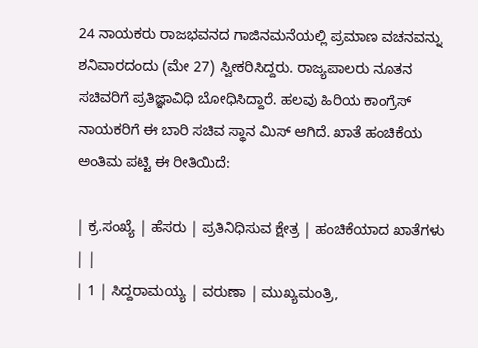24 ನಾಯಕರು ರಾಜಭವನದ ಗಾಜಿನಮನೆಯಲ್ಲಿ ಪ್ರಮಾಣ ವಚನವನ್ನು ಶನಿವಾರದಂದು (ಮೇ 27) ಸ್ವೀಕರಿಸಿದ್ದರು. ರಾಜ್ಯಪಾಲರು ನೂತನ ಸಚಿವರಿಗೆ ಪ್ರತಿಜ್ಞಾವಿಧಿ ಬೋಧಿಸಿದ್ದಾರೆ. ಹಲವು ಹಿರಿಯ ಕಾಂಗ್ರೆಸ್ ನಾಯಕರಿಗೆ ಈ ಬಾರಿ ಸಚಿವ ಸ್ಥಾನ ಮಿಸ್ ಆಗಿದೆ. ಖಾತೆ ಹಂಚಿಕೆಯ ಅಂತಿಮ ಪಟ್ಟಿ ಈ ರೀತಿಯಿದೆ:

| ಕ್ರ.ಸಂಖ್ಯೆ | ಹೆಸರು | ಪ್ರತಿನಿಧಿಸುವ ಕ್ಷೇತ್ರ | ಹಂಚಿಕೆಯಾದ ಖಾತೆಗಳು | |
| 1 | ಸಿದ್ದರಾಮಯ್ಯ | ವರುಣಾ | ಮುಖ್ಯಮಂತ್ರಿ,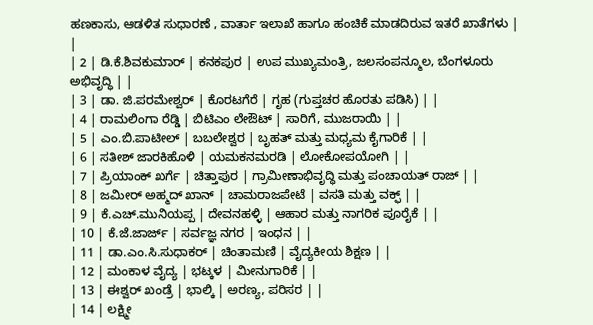ಹಣಕಾಸು, ಆಡಳಿತ ಸುಧಾರಣೆ , ವಾರ್ತಾ ಇಲಾಖೆ ಹಾಗೂ ಹಂಚಿಕೆ ಮಾಡದಿರುವ ಇತರೆ ಖಾತೆಗಳು | |
| 2 | ಡಿ.ಕೆ.ಶಿವಕುಮಾರ್ | ಕನಕಪುರ | ಉಪ ಮುಖ್ಯಮಂತ್ರಿ, ಜಲಸಂಪನ್ಮೂಲ, ಬೆಂಗಳೂರು ಅಭಿವೃದ್ಧಿ | |
| 3 | ಡಾ. ಜಿ.ಪರಮೇಶ್ವರ್ | ಕೊರಟಗೆರೆ | ಗೃಹ (ಗುಪ್ತಚರ ಹೊರತು ಪಡಿಸಿ) | |
| 4 | ರಾಮಲಿಂಗಾ ರೆಡ್ಡಿ | ಬಿಟಿಎಂ ಲೇಔಟ್ | ಸಾರಿಗೆ, ಮುಜರಾಯಿ | |
| 5 | ಎಂ.ಬಿ.ಪಾಟೀಲ್ | ಬಬಲೇಶ್ವರ | ಬೃಹತ್ ಮತ್ತು ಮಧ್ಯಮ ಕೈಗಾರಿಕೆ | |
| 6 | ಸತೀಶ್ ಜಾರಕಿಹೊಳಿ | ಯಮಕನಮರಡಿ | ಲೋಕೋಪಯೋಗಿ | |
| 7 | ಪ್ರಿಯಾಂಕ್ ಖರ್ಗೆ | ಚಿತ್ತಾಪುರ | ಗ್ರಾಮೀಣಾಭಿವೃದ್ಧಿ ಮತ್ತು ಪಂಚಾಯತ್ ರಾಜ್ | |
| 8 | ಜಮೀರ್ ಅಹ್ಮದ್ ಖಾನ್ | ಚಾಮರಾಜಪೇಟೆ | ವಸತಿ ಮತ್ತು ವಕ್ಫ್ | |
| 9 | ಕೆ.ಎಚ್.ಮುನಿಯಪ್ಪ | ದೇವನಹಳ್ಳಿ | ಆಹಾರ ಮತ್ತು ನಾಗರಿಕ ಪೂರೈಕೆ | |
| 10 | ಕೆ.ಜೆ.ಜಾರ್ಜ್ | ಸರ್ವಜ್ಞ ನಗರ | ಇಂಧನ | |
| 11 | ಡಾ.ಎಂ.ಸಿ.ಸುಧಾಕರ್ | ಚಿಂತಾಮಣಿ | ವೈದ್ಯಕೀಯ ಶಿಕ್ಷಣ | |
| 12 | ಮಂಕಾಳ ವೈದ್ಯ | ಭಟ್ಕಳ | ಮೀನುಗಾರಿಕೆ | |
| 13 | ಈಶ್ವರ್ ಖಂಡ್ರೆ | ಭಾಲ್ಕಿ | ಅರಣ್ಯ, ಪರಿಸರ | |
| 14 | ಲಕ್ಷ್ಮೀ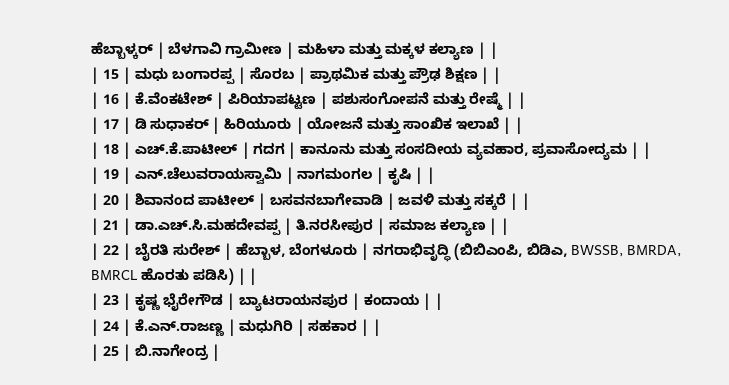ಹೆಬ್ಬಾಳ್ಕರ್ | ಬೆಳಗಾವಿ ಗ್ರಾಮೀಣ | ಮಹಿಳಾ ಮತ್ತು ಮಕ್ಕಳ ಕಲ್ಯಾಣ | |
| 15 | ಮಧು ಬಂಗಾರಪ್ಪ | ಸೊರಬ | ಪ್ರಾಥಮಿಕ ಮತ್ತು ಪ್ರೌಢ ಶಿಕ್ಷಣ | |
| 16 | ಕೆ.ವೆಂಕಟೇಶ್ | ಪಿರಿಯಾಪಟ್ಟಣ | ಪಶುಸಂಗೋಪನೆ ಮತ್ತು ರೇಷ್ಮೆ | |
| 17 | ಡಿ ಸುಧಾಕರ್ | ಹಿರಿಯೂರು | ಯೋಜನೆ ಮತ್ತು ಸಾಂಖಿಕ ಇಲಾಖೆ | |
| 18 | ಎಚ್.ಕೆ.ಪಾಟೀಲ್ | ಗದಗ | ಕಾನೂನು ಮತ್ತು ಸಂಸದೀಯ ವ್ಯವಹಾರ, ಪ್ರವಾಸೋದ್ಯಮ | |
| 19 | ಎನ್.ಚೆಲುವರಾಯಸ್ವಾಮಿ | ನಾಗಮಂಗಲ | ಕೃಷಿ | |
| 20 | ಶಿವಾನಂದ ಪಾಟೀಲ್ | ಬಸವನಬಾಗೇವಾಡಿ | ಜವಳಿ ಮತ್ತು ಸಕ್ಕರೆ | |
| 21 | ಡಾ.ಎಚ್.ಸಿ.ಮಹದೇವಪ್ಪ | ತಿ.ನರಸೀಪುರ | ಸಮಾಜ ಕಲ್ಯಾಣ | |
| 22 | ಬೈರತಿ ಸುರೇಶ್ | ಹೆಬ್ಬಾಳ, ಬೆಂಗಳೂರು | ನಗರಾಭಿವೃದ್ಧಿ (ಬಿಬಿಎಂಪಿ, ಬಿಡಿಎ, BWSSB, BMRDA, BMRCL ಹೊರತು ಪಡಿಸಿ) | |
| 23 | ಕೃಷ್ಣ ಭೈರೇಗೌಡ | ಬ್ಯಾಟರಾಯನಪುರ | ಕಂದಾಯ | |
| 24 | ಕೆ.ಎನ್.ರಾಜಣ್ಣ | ಮಧುಗಿರಿ | ಸಹಕಾರ | |
| 25 | ಬಿ.ನಾಗೇಂದ್ರ |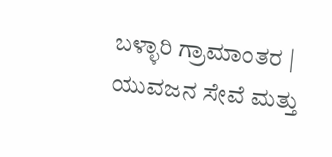ಬಳ್ಳಾರಿ ಗ್ರಾಮಾಂತರ | ಯುವಜನ ಸೇವೆ ಮತ್ತು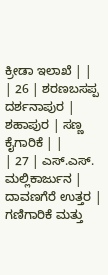ಕ್ರೀಡಾ ಇಲಾಖೆ | |
| 26 | ಶರಣಬಸಪ್ಪ ದರ್ಶನಾಪುರ | ಶಹಾಪುರ | ಸಣ್ಣ ಕೈಗಾರಿಕೆ | |
| 27 | ಎಸ್.ಎಸ್. ಮಲ್ಲಿಕಾರ್ಜುನ | ದಾವಣಗೆರೆ ಉತ್ತರ | ಗಣಿಗಾರಿಕೆ ಮತ್ತು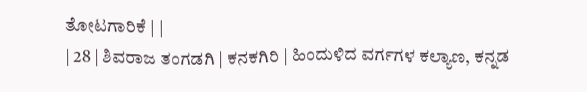ತೋಟಗಾರಿಕೆ | |
| 28 | ಶಿವರಾಜ ತಂಗಡಗಿ | ಕನಕಗಿರಿ | ಹಿಂದುಳಿದ ವರ್ಗಗಳ ಕಲ್ಯಾಣ, ಕನ್ನಡ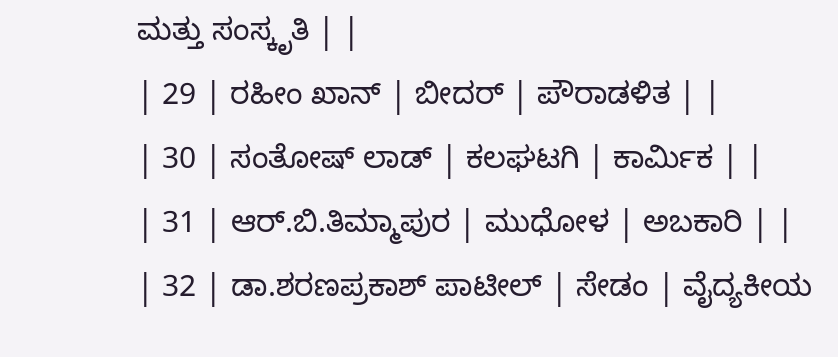ಮತ್ತು ಸಂಸ್ಕೃತಿ | |
| 29 | ರಹೀಂ ಖಾನ್ | ಬೀದರ್ | ಪೌರಾಡಳಿತ | |
| 30 | ಸಂತೋಷ್ ಲಾಡ್ | ಕಲಘಟಗಿ | ಕಾರ್ಮಿಕ | |
| 31 | ಆರ್.ಬಿ.ತಿಮ್ಮಾಪುರ | ಮುಧೋಳ | ಅಬಕಾರಿ | |
| 32 | ಡಾ.ಶರಣಪ್ರಕಾಶ್ ಪಾಟೀಲ್ | ಸೇಡಂ | ವೈದ್ಯಕೀಯ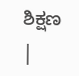ಶಿಕ್ಷಣ |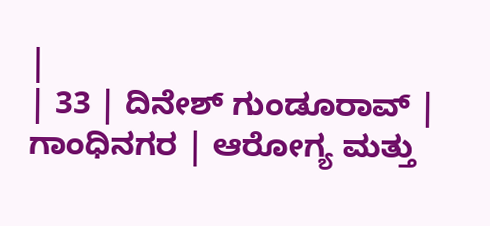|
| 33 | ದಿನೇಶ್ ಗುಂಡೂರಾವ್ | ಗಾಂಧಿನಗರ | ಆರೋಗ್ಯ ಮತ್ತು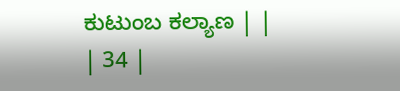ಕುಟುಂಬ ಕಲ್ಯಾಣ | |
| 34 |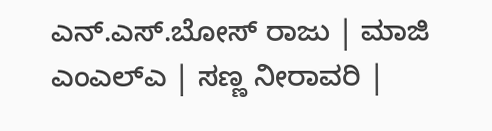ಎನ್.ಎಸ್.ಬೋಸ್ ರಾಜು | ಮಾಜಿ ಎಂಎಲ್ಎ | ಸಣ್ಣ ನೀರಾವರಿ |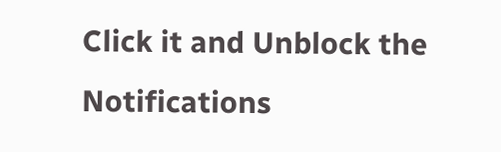Click it and Unblock the Notifications